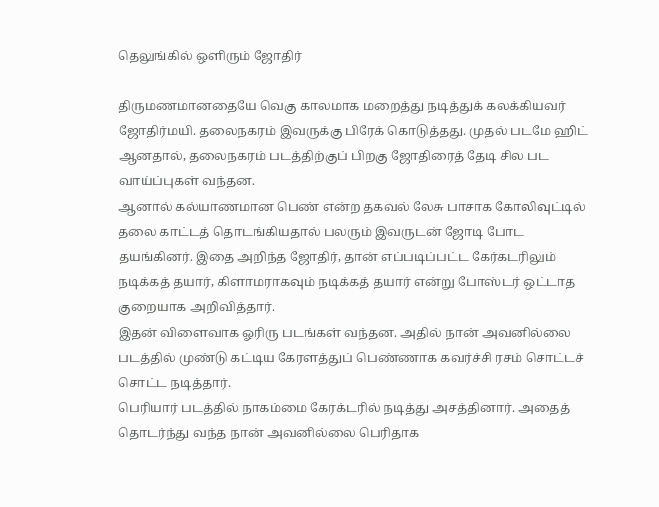தெலுங்கில் ஒளிரும் ஜோதிர்

திருமணமானதையே வெகு காலமாக மறைத்து நடித்துக் கலக்கியவர் ஜோதிர்மயி. தலைநகரம் இவருக்கு பிரேக் கொடுத்தது. முதல் படமே ஹிட் ஆனதால், தலைநகரம் படத்திற்குப் பிறகு ஜோதிரைத் தேடி சில பட வாய்ப்புகள் வந்தன.
ஆனால் கல்யாணமான பெண் என்ற தகவல் லேசு பாசாக கோலிவுட்டில் தலை காட்டத் தொடங்கியதால் பலரும் இவருடன் ஜோடி போட தயங்கினர். இதை அறிந்த ஜோதிர், தான் எப்படிப்பட்ட கேர்கடரிலும் நடிக்கத் தயார், கிளாமராகவும் நடிக்கத் தயார் என்று போஸ்டர் ஒட்டாத குறையாக அறிவித்தார்.
இதன் விளைவாக ஓரிரு படங்கள் வந்தன. அதில் நான் அவனில்லை படத்தில் முண்டு கட்டிய கேரளத்துப் பெண்ணாக கவர்ச்சி ரசம் சொட்டச் சொட்ட நடித்தார்.
பெரியார் படத்தில் நாகம்மை கேரக்டரில் நடித்து அசத்தினார். அதைத் தொடர்ந்து வந்த நான் அவனில்லை பெரிதாக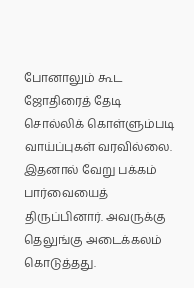போனாலும் கூட ஜோதிரைத் தேடி சொல்லிக் கொள்ளும்படி வாய்ப்புகள் வரவில்லை. இதனால் வேறு பக்கம் பார்வையைத் திருப்பினார். அவருக்கு தெலுங்கு அடைக்கலம் கொடுத்தது.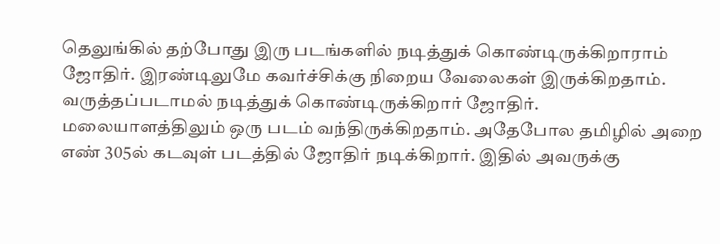தெலுங்கில் தற்போது இரு படங்களில் நடித்துக் கொண்டிருக்கிறாராம் ஜோதிர். இரண்டிலுமே கவர்ச்சிக்கு நிறைய வேலைகள் இருக்கிறதாம். வருத்தப்படாமல் நடித்துக் கொண்டிருக்கிறார் ஜோதிர்.
மலையாளத்திலும் ஒரு படம் வந்திருக்கிறதாம். அதேபோல தமிழில் அறை எண் 305ல் கடவுள் படத்தில் ஜோதிர் நடிக்கிறார். இதில் அவருக்கு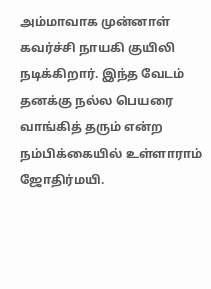அம்மாவாக முன்னாள் கவர்ச்சி நாயகி குயிலி நடிக்கிறார். இந்த வேடம் தனக்கு நல்ல பெயரை வாங்கித் தரும் என்ற நம்பிக்கையில் உள்ளாராம் ஜோதிர்மயி.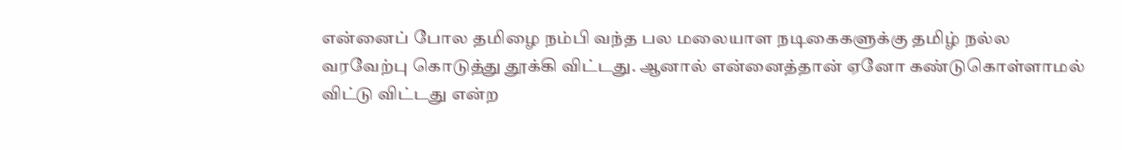என்னைப் போல தமிழை நம்பி வந்த பல மலையாள நடிகைகளுக்கு தமிழ் நல்ல வரவேற்பு கொடுத்து தூக்கி விட்டது. ஆனால் என்னைத்தான் ஏனோ கண்டுகொள்ளாமல் விட்டு விட்டது என்ற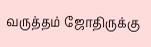வருத்தம் ஜோதிருக்கு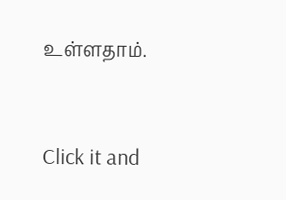உள்ளதாம்.


Click it and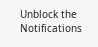Unblock the Notifications